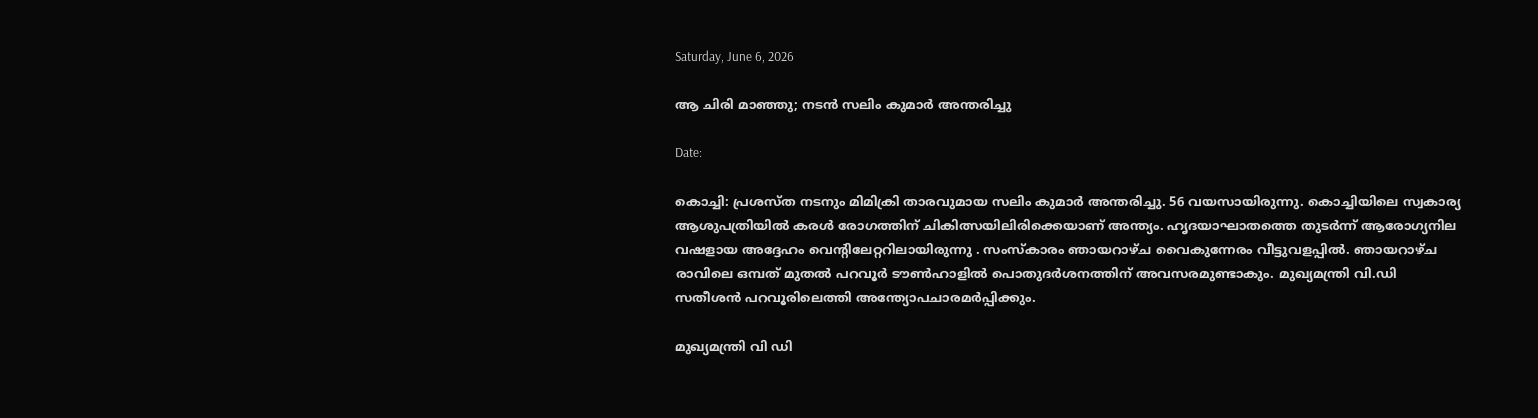Saturday, June 6, 2026

ആ ചിരി മാഞ്ഞു; നടൻ സലിം കുമാർ അന്തരിച്ചു

Date:

കൊച്ചി: പ്രശസ്ത നടനും മിമിക്രി താരവുമായ സലിം കുമാർ അന്തരിച്ചു. 56 വയസായിരുന്നു. കൊച്ചിയിലെ സ്വകാര്യ ആശുപത്രിയിൽ കരൾ രോഗത്തിന് ചികിത്സയിലിരിക്കെയാണ് അന്ത്യം. ഹൃദയാഘാതത്തെ തുടർന്ന് ആരോഗ്യനില വഷളായ അദ്ദേഹം വെന്റിലേറ്ററിലായിരുന്നു . സംസ്‌കാരം ഞായറാഴ്ച വൈകുന്നേരം വീട്ടുവളപ്പിൽ. ഞായറാഴ്ച രാവിലെ ഒമ്പത് മുതൽ പറവൂർ ടൗൺഹാളിൽ പൊതുദർശനത്തിന് അവസരമുണ്ടാകും. മുഖ്യമന്ത്രി വി.ഡി സതീശൻ പറവൂരിലെത്തി അന്ത്യോപചാരമർപ്പിക്കും.

മുഖ്യമന്ത്രി വി ഡി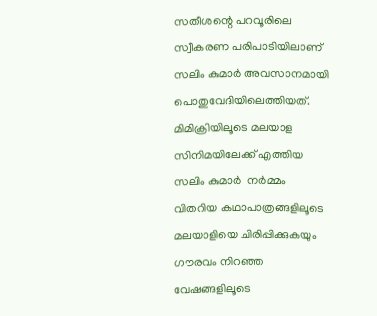സതീശന്റെ പറവൂരിലെ സ്വീകരണ പരിപാടിയിലാണ് സലിം കുമാർ അവസാനമായി പൊതുവേദിയിലെത്തിയത്.  മിമിക്രിയിലൂടെ മലയാള സിനിമയിലേക്ക് എത്തിയ സലിം കുമാർ  നർമ്മം വിതറിയ കഥാപാത്രങ്ങളിലൂടെ മലയാളിയെ ചിരിപ്പിക്കുകയും ഗൗരവം നിറഞ്ഞ വേഷങ്ങളിലൂടെ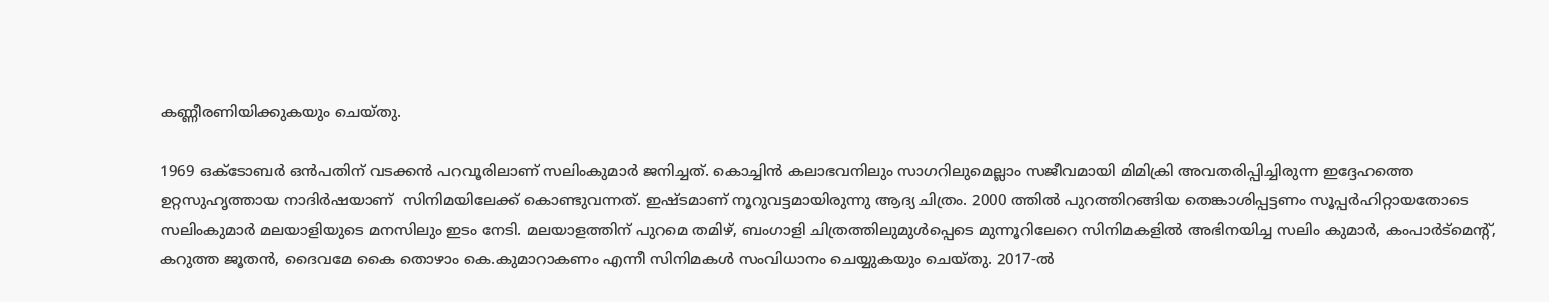കണ്ണീരണിയിക്കുകയും ചെയ്തു.

1969 ഒക്ടോബര്‍ ഒന്‍പതിന് വടക്കന്‍ പറവൂരിലാണ് സലിംകുമാര്‍ ജനിച്ചത്. കൊച്ചിന്‍ കലാഭവനിലും സാഗറിലുമെല്ലാം സജീവമായി മിമിക്രി അവതരിപ്പിച്ചിരുന്ന ഇദ്ദേഹത്തെ ഉറ്റസുഹൃത്തായ നാദിര്‍ഷയാണ്  സിനിമയിലേക്ക് കൊണ്ടുവന്നത്. ഇഷ്ടമാണ് നൂറുവട്ടമായിരുന്നു ആദ്യ ചിത്രം. 2000 ത്തില്‍ പുറത്തിറങ്ങിയ തെങ്കാശിപ്പട്ടണം സൂപ്പര്‍ഹിറ്റായതോടെ സലിംകുമാര്‍ മലയാളിയുടെ മനസിലും ഇടം നേടി. മലയാളത്തിന് പുറമെ തമിഴ്, ബംഗാളി ചിത്രത്തിലുമുൾപ്പെടെ മുന്നൂറിലേറെ സിനിമകളില്‍ അഭിനയിച്ച സലിം കുമാർ, കംപാര്‍ട്മെന്‍റ്, കറുത്ത ജൂതന്‍, ദൈവമേ കൈ തൊഴാം കെ.കുമാറാകണം എന്നീ സിനിമകള്‍ സംവിധാനം ചെയ്യുകയും ചെയ്തു. 2017-ൽ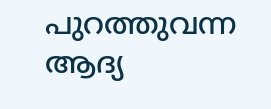പുറത്തുവന്ന ആദ്യ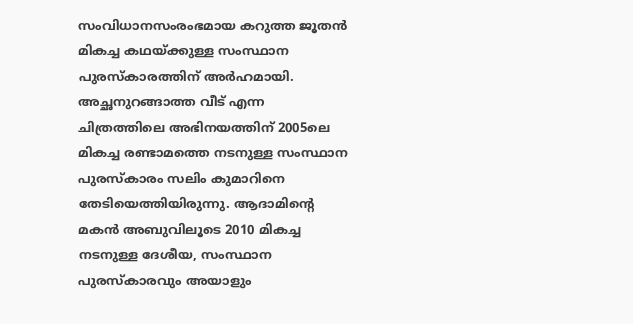സംവിധാനസംരംഭമായ കറുത്ത ജൂതൻ മികച്ച കഥയ്ക്കുള്ള സംസ്ഥാന പുരസ്‌കാരത്തിന് അർഹമായി. അച്ഛനുറങ്ങാത്ത വീട് എന്ന ചിത്രത്തിലെ അഭിനയത്തിന് 2005ലെ മികച്ച രണ്ടാമത്തെ നടനുള്ള സംസ്ഥാന പുരസ്കാരം സലിം കുമാറിനെ തേടിയെത്തിയിരുന്നു. ആദാമിന്‍റെ മകന്‍ അബുവിലൂടെ 2010 മികച്ച നടനുള്ള ദേശീയ, സംസ്ഥാന പുരസ്കാരവും അയാളും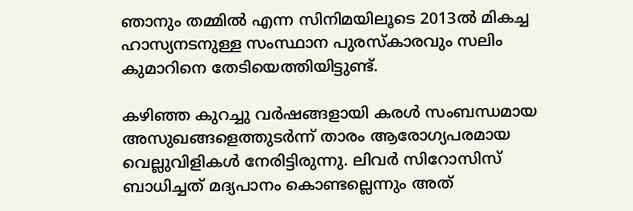ഞാനും തമ്മില്‍ എന്ന സിനിമയിലൂടെ 2013ൽ മികച്ച ഹാസ്യനടനുള്ള സംസ്ഥാന പുരസ്കാരവും സലിം കുമാറിനെ തേടിയെത്തിയിട്ടുണ്ട്.

കഴിഞ്ഞ കുറച്ചു വർഷങ്ങളായി കരൾ സംബന്ധമായ അസുഖങ്ങളെത്തുടർന്ന് താരം ആരോഗ്യപരമായ വെല്ലുവിളികൾ നേരിട്ടിരുന്നു. ലിവർ സിറോസിസ് ബാധിച്ചത് മദ്യപാനം കൊണ്ടല്ലെന്നും അത്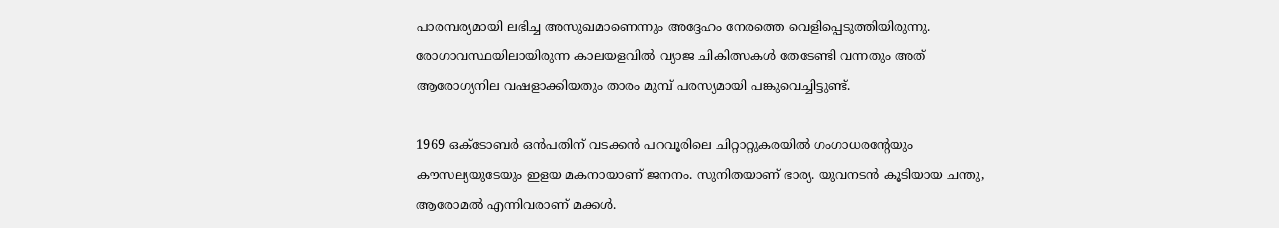പാരമ്പര്യമായി ലഭിച്ച അസുഖമാണെന്നും അദ്ദേഹം നേരത്തെ വെളിപ്പെടുത്തിയിരുന്നു. രോഗാവസ്ഥയിലായിരുന്ന കാലയളവിൽ വ്യാജ ചികിത്സകൾ തേടേണ്ടി വന്നതും അത് ആരോഗ്യനില വഷളാക്കിയതും താരം മുമ്പ് പരസ്യമായി പങ്കുവെച്ചിട്ടുണ്ട്.

1969 ഒക്ടോബര്‍ ഒന്‍പതിന് വടക്കന്‍ പറവൂരിലെ ചിറ്റാറ്റുകരയിൽ ഗംഗാധരന്റേയും കൗസല്യയുടേയും ഇളയ മകനായാണ് ജനനം. സുനിതയാണ് ഭാര്യ. യുവനടൻ കൂടിയായ ചന്തു, ആരോമൽ എന്നിവരാണ് മക്കൾ.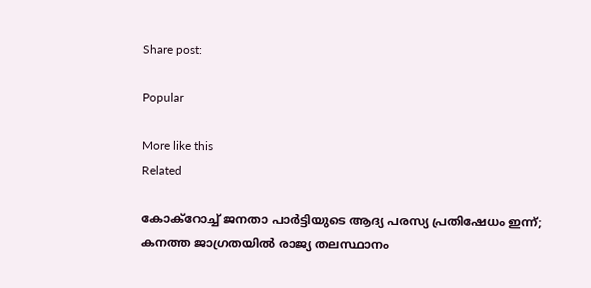Share post:

Popular

More like this
Related

കോക്റോച്ച് ജനതാ പാർട്ടിയുടെ ആദ്യ പരസ്യ പ്രതിഷേധം ഇന്ന്; കനത്ത ജാഗ്രതയിൽ രാജ്യ തലസ്ഥാനം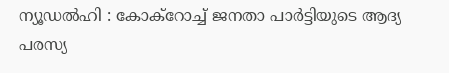ന്യൂഡൽഹി : കോക്റോച്ച് ജനതാ പാർട്ടിയുടെ ആദ്യ പരസ്യ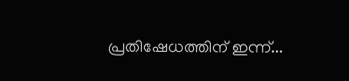പ്രതിഷേധത്തിന് ഇന്ന്...